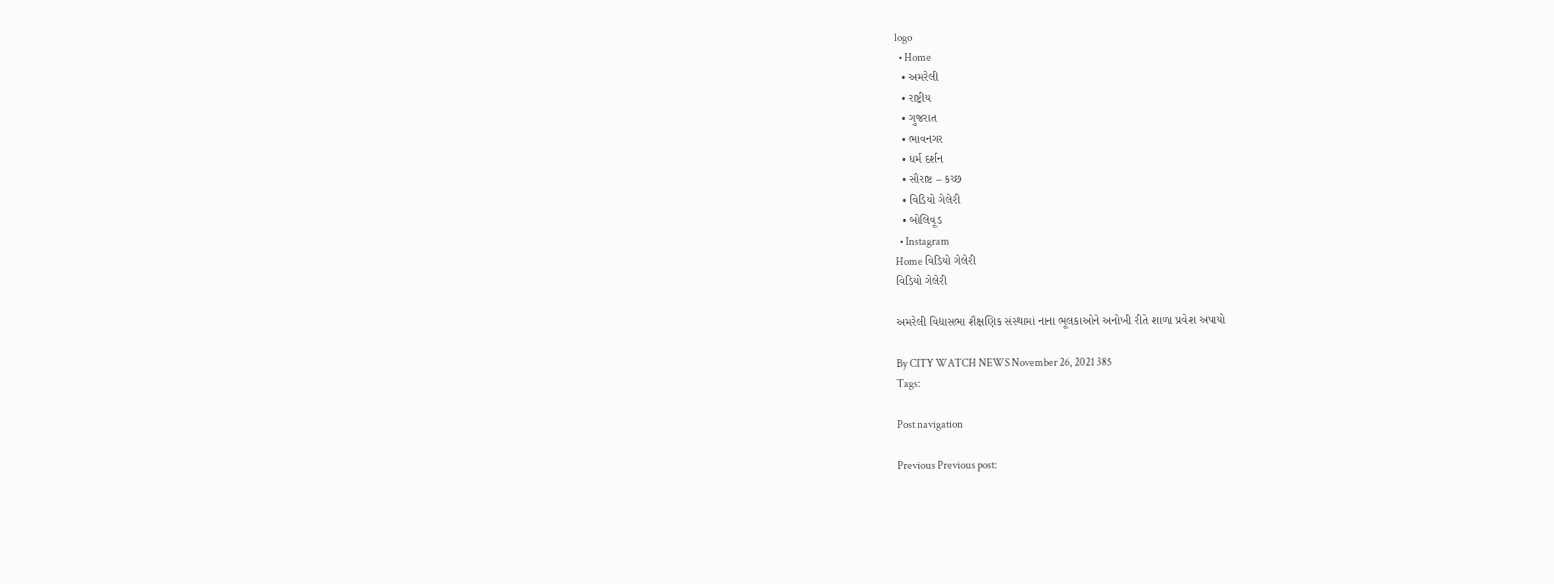logo
  • Home
  • અમરેલી
  • રાષ્ટ્રીય
  • ગુજરાત
  • ભાવનગર
  • ધર્મ દર્શન
  • સૌરાષ્ટ – કચ્છ
  • વિડિયો ગેલેરી
  • બોલિવૂડ
  • Instagram
Home વિડિયો ગેલેરી
વિડિયો ગેલેરી

અમરેલી વિદ્યાસભા શૈક્ષણિક સંસ્થામાં નાના ભૂલકાઓને અનોખી રીતે શાળા પ્રવેશ અપાયો

By CITY WATCH NEWS November 26, 2021 385
Tags:

Post navigation

Previous Previous post: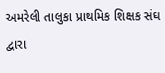અમરેલી તાલુકા પ્રાથમિક શિક્ષક સંઘ દ્વારા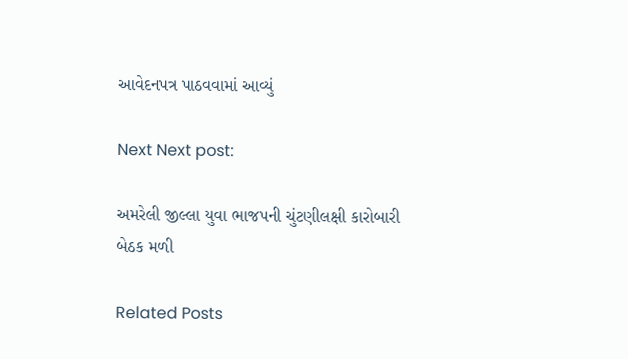આવેદનપત્ર પાઠવવામાં આવ્યું

Next Next post:

અમરેલી જીલ્લા યુવા ભાજપની ચુંટણીલક્ષી કારોબારી બેઠક મળી

Related Posts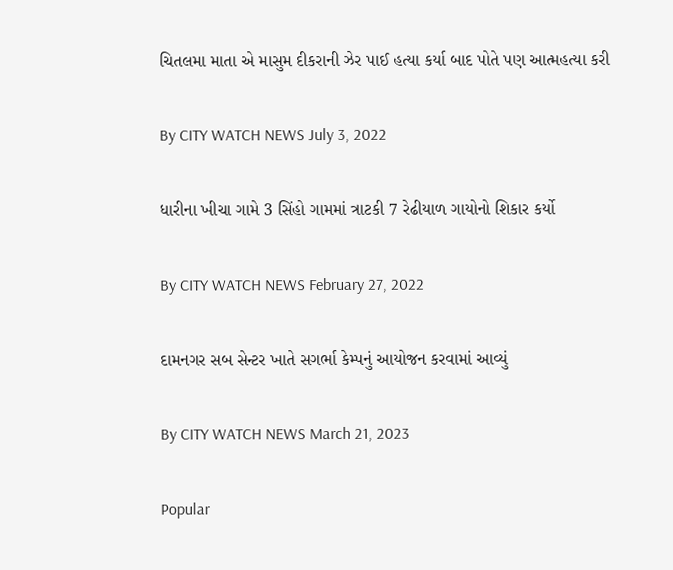ચિતલમા માતા એ માસુમ દીકરાની ઝેર પાઈ હત્યા કર્યા બાદ પોતે પણ આત્મહત્યા કરી

By CITY WATCH NEWS July 3, 2022

ધારીના ખીચા ગામે 3 સિંહો ગામમાં ત્રાટકી 7 રેઢીયાળ ગાયોનો શિકાર કર્યો

By CITY WATCH NEWS February 27, 2022

દામનગર સબ સેન્ટર ખાતે સગર્ભા કેમ્પનું આયોજન કરવામાં આવ્યું

By CITY WATCH NEWS March 21, 2023

Popular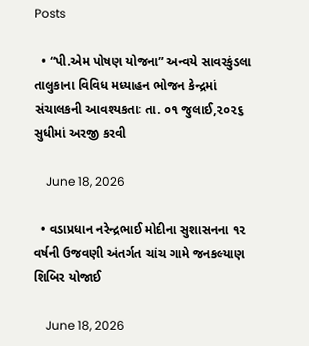Posts

  • “પી.એમ પોષણ યોજના” અન્વયે સાવરકુંડલા તાલુકાના વિવિધ મધ્યાહન ભોજન કેન્દ્રમાં સંચાલકની આવશ્યકતાઃ તા. ૦૧ જુલાઈ,૨૦૨૬ સુધીમાં અરજી કરવી

    June 18, 2026

  • વડાપ્રધાન નરેન્દ્રભાઈ મોદીના સુશાસનના ૧૨ વર્ષની ઉજવણી અંતર્ગત ચાંચ ગામે જનકલ્યાણ શિબિર યોજાઈ

    June 18, 2026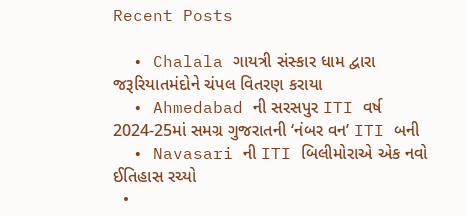Recent Posts

  • Chalala ગાયત્રી સંસ્કાર ધામ દ્વારા જરૂરિયાતમંદોને ચંપલ વિતરણ કરાયા
  • Ahmedabad ની સરસપુર ITI વર્ષ 2024-25માં સમગ્ર ગુજરાતની ‘નંબર વન’ ITI બની
  • Navasari ની ITI બિલીમોરાએ એક નવો ઈતિહાસ રચ્યો
  •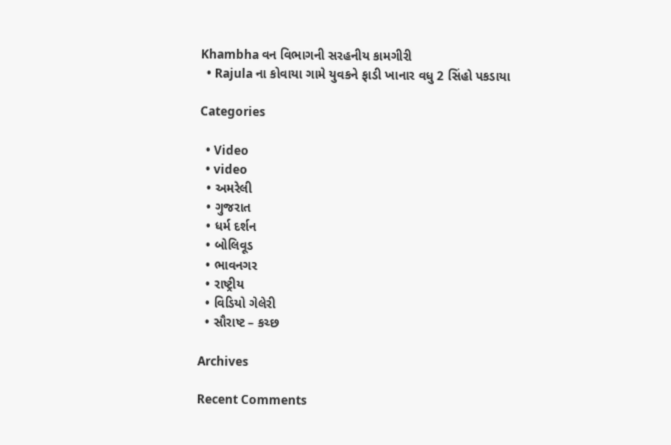Khambha વન વિભાગની સરહનીય કામગીરી
  • Rajula ના કોવાયા ગામે યુવકને ફાડી ખાનાર વધુ 2 સિંહો પકડાયા

Categories

  • Video
  • video
  • અમરેલી
  • ગુજરાત
  • ધર્મ દર્શન
  • બોલિવૂડ
  • ભાવનગર
  • રાષ્ટ્રીય
  • વિડિયો ગેલેરી
  • સૌરાષ્ટ – કચ્છ

Archives

Recent Comments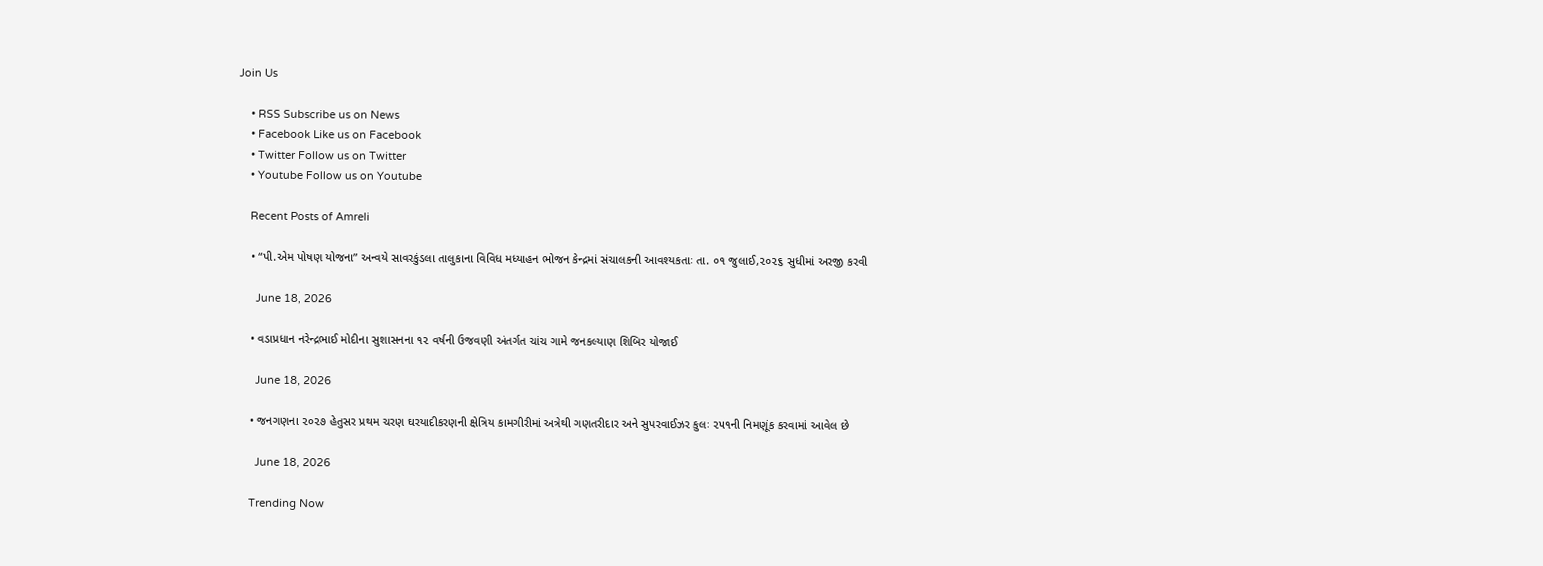Join Us

    • RSS Subscribe us on News
    • Facebook Like us on Facebook
    • Twitter Follow us on Twitter
    • Youtube Follow us on Youtube

    Recent Posts of Amreli

    • “પી.એમ પોષણ યોજના” અન્વયે સાવરકુંડલા તાલુકાના વિવિધ મધ્યાહન ભોજન કેન્દ્રમાં સંચાલકની આવશ્યકતાઃ તા. ૦૧ જુલાઈ,૨૦૨૬ સુધીમાં અરજી કરવી

      June 18, 2026

    • વડાપ્રધાન નરેન્દ્રભાઈ મોદીના સુશાસનના ૧૨ વર્ષની ઉજવણી અંતર્ગત ચાંચ ગામે જનકલ્યાણ શિબિર યોજાઈ

      June 18, 2026

    • જનગણના ૨૦૨૭ હેતુસર પ્રથમ ચરણ ઘરયાદીકરણની ક્ષેત્રિય કામગીરીમાં અત્રેથી ગણતરીદાર અને સુપરવાઈઝર કુલઃ ૨૫૧ની નિમણૂંક કરવામાં આવેલ છે

      June 18, 2026

    Trending Now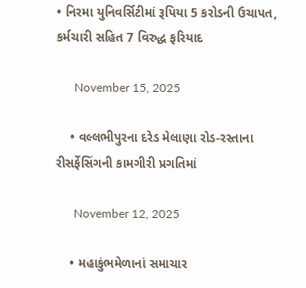• નિરમા યુનિવર્સિટીમાં રૂપિયા 5 કરોડની ઉચાપત, કર્મચારી સહિત 7 વિરુદ્ધ ફરિયાદ

      November 15, 2025

    • વલ્લભીપુરના દરેડ મેલાણા રોડ-રસ્તાના રીસર્ફેસિંગની કામગીરી પ્રગતિમાં

      November 12, 2025

    • મહાકુંભમેળાનાં સમાચાર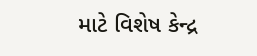માટે વિશેષ કેન્દ્ર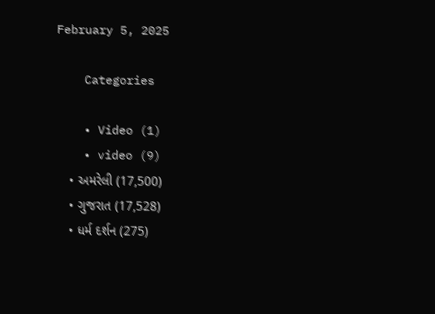February 5, 2025

    Categories

    • Video (1)
    • video (9)
    • અમરેલી (17,500)
    • ગુજરાત (17,528)
    • ધર્મ દર્શન (275)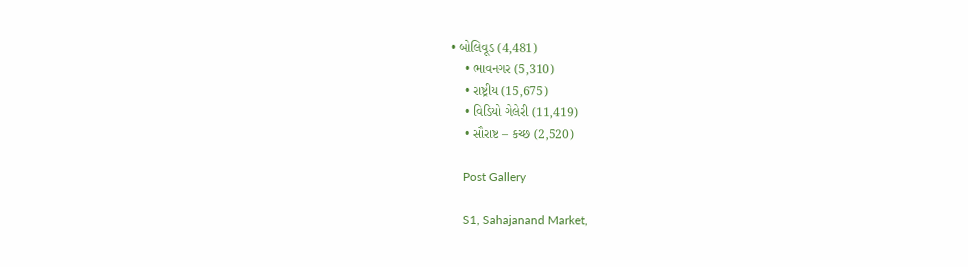• બોલિવૂડ (4,481)
    • ભાવનગર (5,310)
    • રાષ્ટ્રીય (15,675)
    • વિડિયો ગેલેરી (11,419)
    • સૌરાષ્ટ – કચ્છ (2,520)

    Post Gallery

    S1, Sahajanand Market,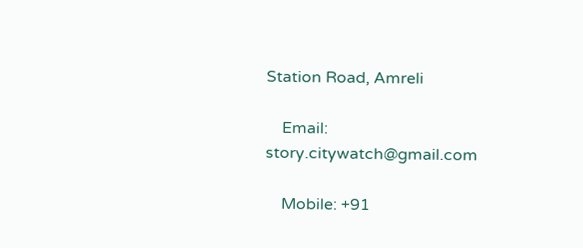Station Road, Amreli

    Email: story.citywatch@gmail.com

    Mobile: +91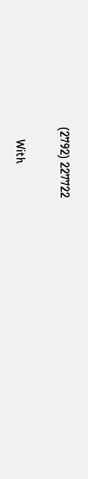(2792) 227722

    With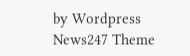by Wordpress News247 Theme